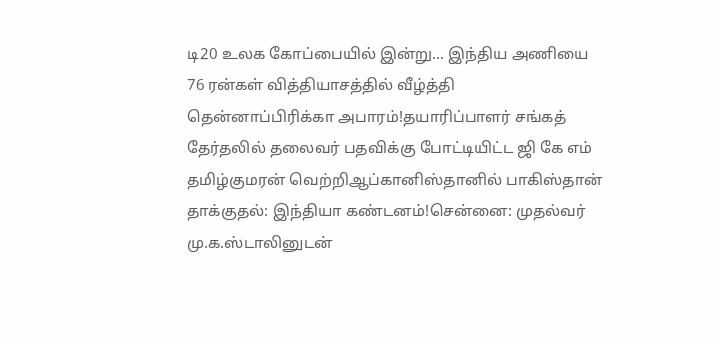டி20 உலக கோப்பையில் இன்று... இந்திய அணியை 76 ரன்கள் வித்தியாசத்தில் வீழ்த்தி தென்னாப்பிரிக்கா அபாரம்!தயாரிப்பாளர் சங்கத் தேர்தலில் தலைவர் பதவிக்கு போட்டியிட்ட ஜி கே எம் தமிழ்குமரன் வெற்றிஆப்கானிஸ்தானில் பாகிஸ்தான் தாக்குதல்: இந்தியா கண்டனம்!சென்னை: முதல்வர் மு.க.ஸ்டாலினுடன்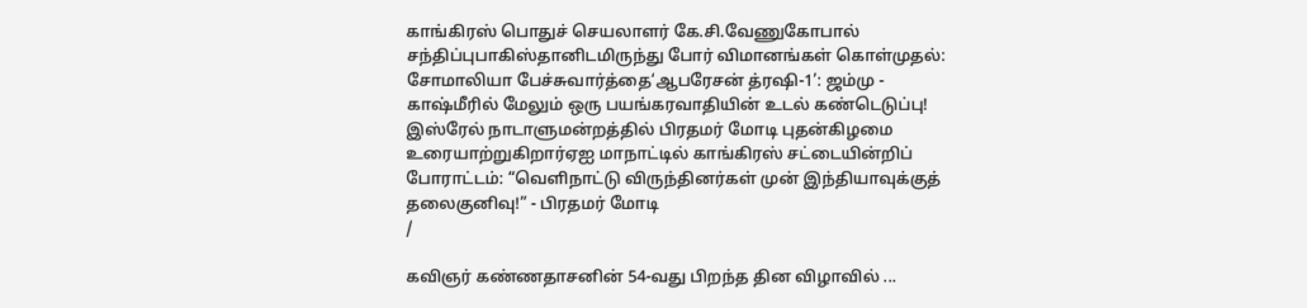காங்கிரஸ் பொதுச் செயலாளர் கே.சி.வேணுகோபால் சந்திப்புபாகிஸ்தானிடமிருந்து போர் விமானங்கள் கொள்முதல்: சோமாலியா பேச்சுவார்த்தை‘ஆபரேசன் த்ரஷி-1’: ஜம்மு - காஷ்மீரில் மேலும் ஒரு பயங்கரவாதியின் உடல் கண்டெடுப்பு! இஸ்ரேல் நாடாளுமன்றத்தில் பிரதமர் மோடி புதன்கிழமை உரையாற்றுகிறார்ஏஐ மாநாட்டில் காங்கிரஸ் சட்டையின்றிப் போராட்டம்: “வெளிநாட்டு விருந்தினர்கள் முன் இந்தியாவுக்குத் தலைகுனிவு!” - பிரதமர் மோடி
/

கவிஞர் கண்ணதாசனின் 54-வது பிறந்த தின விழாவில் ...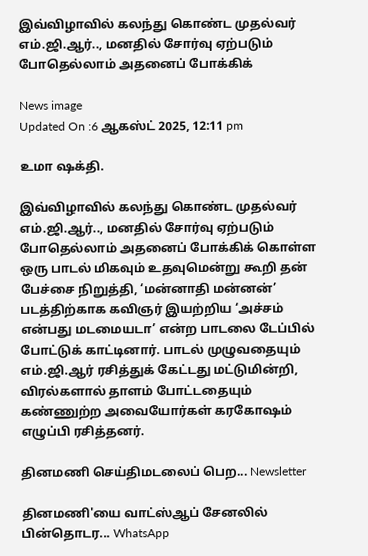இவ்விழாவில் கலந்து கொண்ட முதல்வர் எம்.ஜி.ஆர்.., மனதில் சோர்வு ஏற்படும் போதெல்லாம் அதனைப் போக்கிக்

News image
Updated On :6 ஆகஸ்ட் 2025, 12:11 pm

உமா ஷக்தி.

இவ்விழாவில் கலந்து கொண்ட முதல்வர் எம்.ஜி.ஆர்.., மனதில் சோர்வு ஏற்படும் போதெல்லாம் அதனைப் போக்கிக் கொள்ள ஒரு பாடல் மிகவும் உதவுமென்று கூறி தன் பேச்சை நிறுத்தி, ‘மன்னாதி மன்னன்’ படத்திற்காக கவிஞர் இயற்றிய ‘அச்சம் என்பது மடமையடா’ என்ற பாடலை டேப்பில் போட்டுக் காட்டினார். பாடல் முழுவதையும் எம்.ஜி.ஆர் ரசித்துக் கேட்டது மட்டுமின்றி, விரல்களால் தாளம் போட்டதையும் கண்ணுற்ற அவையோர்கள் கரகோஷம் எழுப்பி ரசித்தனர்.

தினமணி செய்திமடலைப் பெற... Newsletter

தினமணி'யை வாட்ஸ்ஆப் சேனலில் பின்தொடர... WhatsApp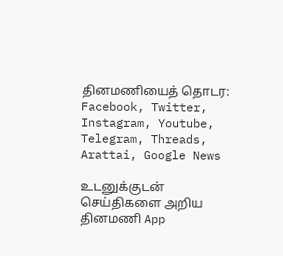தினமணியைத் தொடர: Facebook, Twitter, Instagram, Youtube, Telegram, Threads, Arattai, Google News

உடனுக்குடன் செய்திகளை அறிய தினமணி App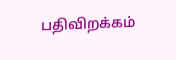பதிவிறக்கம்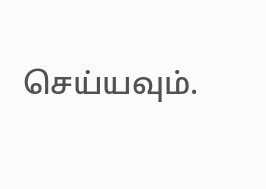செய்யவும்.